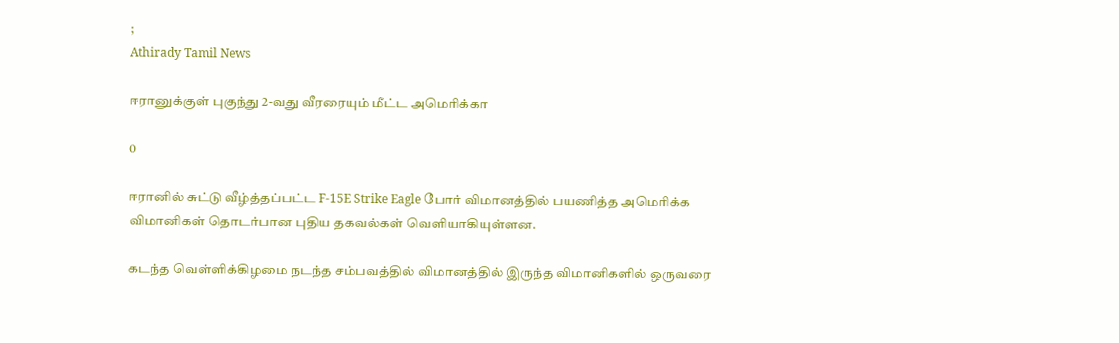;
Athirady Tamil News

ஈரானுக்குள் புகுந்து 2-வது வீரரையும் மீட்ட அமெரிக்கா

0

ஈரானில் சுட்டு வீழ்த்தப்பட்ட F-15E Strike Eagle போர் விமானத்தில் பயணித்த அமெரிக்க விமானிகள் தொடர்பான புதிய தகவல்கள் வெளியாகியுள்ளன.

கடந்த வெள்ளிக்கிழமை நடந்த சம்பவத்தில் விமானத்தில் இருந்த விமானிகளில் ஒருவரை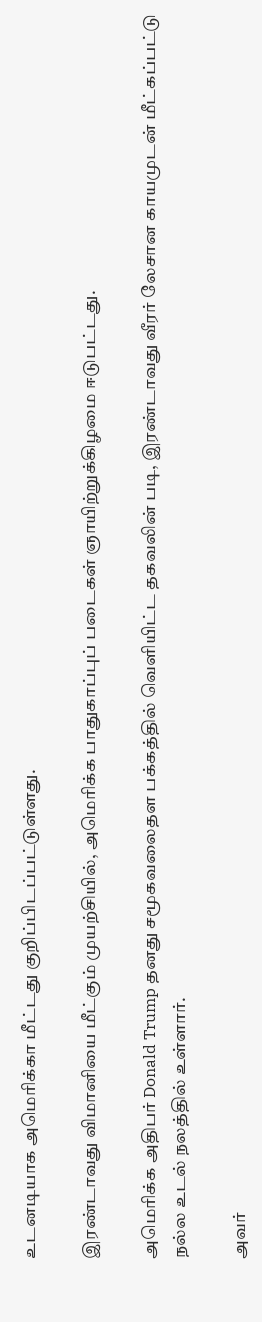உடனடியாக அமெரிக்கா மீட்டது குறிப்பிடப்பட்டுள்ளது.

இரண்டாவது விமானியை மீட்கும் முயற்சியில், அமெரிக்க பாதுகாப்புப் படைகள் ஞாயிற்றுக்கிழமை ஈடுபட்டது.

அமெரிக்க அதிபர் Donald Trump தனது சமூகவலைதள பக்கத்தில் வெளியிட்ட தகவலின் படி, இரண்டாவது வீரர் லேசான காயமுடன் மீட்கப்பட்டு நல்ல உடல் நலத்தில் உள்ளார்.

அவர்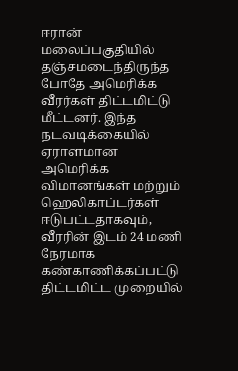ஈரான் மலைப்பகுதியில் தஞ்சமடைந்திருந்த போதே அமெரிக்க வீரர்கள் திட்டமிட்டு மீட்டனர். இந்த நடவடிக்கையில் ஏராளமான அமெரிக்க விமானங்கள் மற்றும் ஹெலிகாப்டர்கள் ஈடுபட்டதாகவும், வீரரின் இடம் 24 மணி நேரமாக கண்காணிக்கப்பட்டு திட்டமிட்ட முறையில்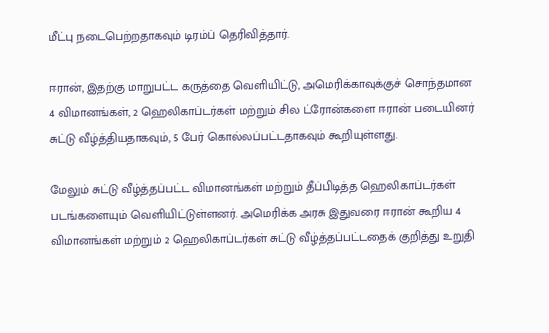மீட்பு நடைபெற்றதாகவும் டிரம்ப் தெரிவித்தார்.

ஈரான், இதற்கு மாறுபட்ட கருத்தை வெளியிட்டு, அமெரிக்காவுக்குச் சொந்தமான 4 விமானங்கள், 2 ஹெலிகாப்டர்கள் மற்றும் சில ட்ரோன்களை ஈரான் படையினர் சுட்டு வீழ்த்தியதாகவும், 5 பேர் கொல்லப்பட்டதாகவும் கூறியுள்ளது.

மேலும் சுட்டு வீழ்த்தப்பட்ட விமானங்கள் மற்றும் தீப்பிடித்த ஹெலிகாப்டர்கள் படங்களையும் வெளியிட்டுள்ளனர். அமெரிக்க அரசு இதுவரை ஈரான் கூறிய 4 விமானங்கள் மற்றும் 2 ஹெலிகாப்டர்கள் சுட்டு வீழ்த்தப்பட்டதைக் குறித்து உறுதி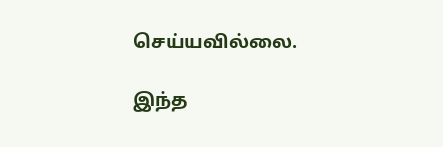செய்யவில்லை.

இந்த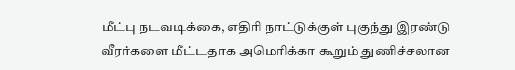மீட்பு நடவடிக்கை, எதிரி நாட்டுக்குள் புகுந்து இரண்டு வீரர்களை மீட்டதாக அமெரிக்கா கூறும் துணிச்சலான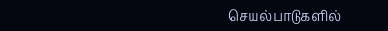செயல்பாடுகளில்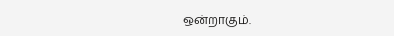ஒன்றாகும்.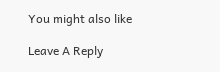You might also like

Leave A Reply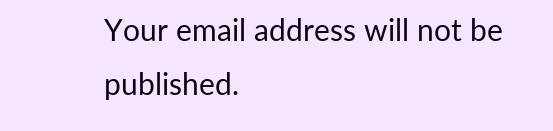Your email address will not be published.